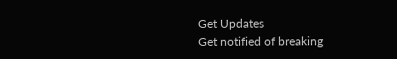Get Updates
Get notified of breaking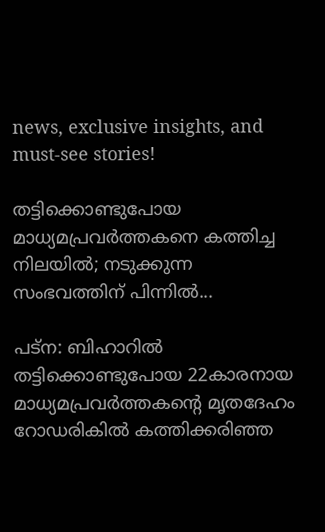news, exclusive insights, and must-see stories!

തട്ടിക്കൊണ്ടുപോയ മാധ്യമപ്രവര്‍ത്തകനെ കത്തിച്ച നിലയില്‍; നടുക്കുന്ന സംഭവത്തിന് പിന്നില്‍...

പട്‌ന: ബിഹാറില്‍ തട്ടിക്കൊണ്ടുപോയ 22കാരനായ മാധ്യമപ്രവര്‍ത്തകന്റെ മൃതദേഹം റോഡരികില്‍ കത്തിക്കരിഞ്ഞ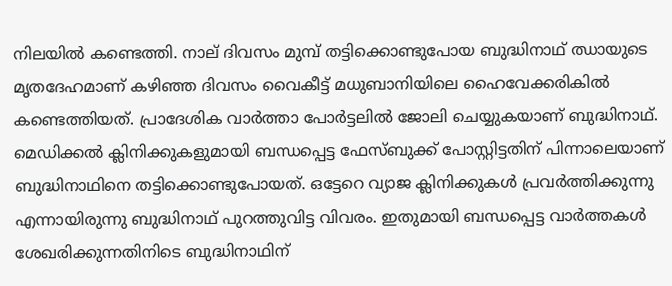നിലയില്‍ കണ്ടെത്തി. നാല് ദിവസം മുമ്പ് തട്ടിക്കൊണ്ടുപോയ ബുദ്ധിനാഥ് ഝായുടെ മൃതദേഹമാണ് കഴിഞ്ഞ ദിവസം വൈകീട്ട് മധുബാനിയിലെ ഹൈവേക്കരികില്‍ കണ്ടെത്തിയത്. പ്രാദേശിക വാര്‍ത്താ പോര്‍ട്ടലില്‍ ജോലി ചെയ്യുകയാണ് ബുദ്ധിനാഥ്. മെഡിക്കല്‍ ക്ലിനിക്കുകളുമായി ബന്ധപ്പെട്ട ഫേസ്ബുക്ക് പോസ്റ്റിട്ടതിന് പിന്നാലെയാണ് ബുദ്ധിനാഥിനെ തട്ടിക്കൊണ്ടുപോയത്. ഒട്ടേറെ വ്യാജ ക്ലിനിക്കുകള്‍ പ്രവര്‍ത്തിക്കുന്നു എന്നായിരുന്നു ബുദ്ധിനാഥ് പുറത്തുവിട്ട വിവരം. ഇതുമായി ബന്ധപ്പെട്ട വാര്‍ത്തകള്‍ ശേഖരിക്കുന്നതിനിടെ ബുദ്ധിനാഥിന്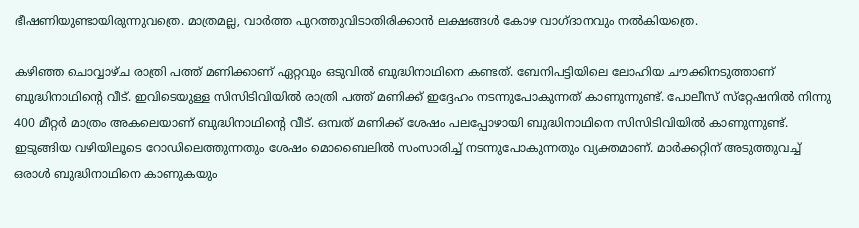ഭീഷണിയുണ്ടായിരുന്നുവത്രെ. മാത്രമല്ല, വാര്‍ത്ത പുറത്തുവിടാതിരിക്കാന്‍ ലക്ഷങ്ങള്‍ കോഴ വാഗ്ദാനവും നല്‍കിയത്രെ.

കഴിഞ്ഞ ചൊവ്വാഴ്ച രാത്രി പത്ത് മണിക്കാണ് ഏറ്റവും ഒടുവില്‍ ബുദ്ധിനാഥിനെ കണ്ടത്. ബേനിപട്ടിയിലെ ലോഹിയ ചൗക്കിനടുത്താണ് ബുദ്ധിനാഥിന്റെ വീട്. ഇവിടെയുള്ള സിസിടിവിയില്‍ രാത്രി പത്ത് മണിക്ക് ഇദ്ദേഹം നടന്നുപോകുന്നത് കാണുന്നുണ്ട്. പോലീസ് സ്‌റ്റേഷനില്‍ നിന്നു 400 മീറ്റര്‍ മാത്രം അകലെയാണ് ബുദ്ധിനാഥിന്റെ വീട്. ഒമ്പത് മണിക്ക് ശേഷം പലപ്പോഴായി ബുദ്ധിനാഥിനെ സിസിടിവിയില്‍ കാണുന്നുണ്ട്. ഇടുങ്ങിയ വഴിയിലൂടെ റോഡിലെത്തുന്നതും ശേഷം മൊബൈലില്‍ സംസാരിച്ച് നടന്നുപോകുന്നതും വ്യക്തമാണ്. മാര്‍ക്കറ്റിന് അടുത്തുവച്ച് ഒരാള്‍ ബുദ്ധിനാഥിനെ കാണുകയും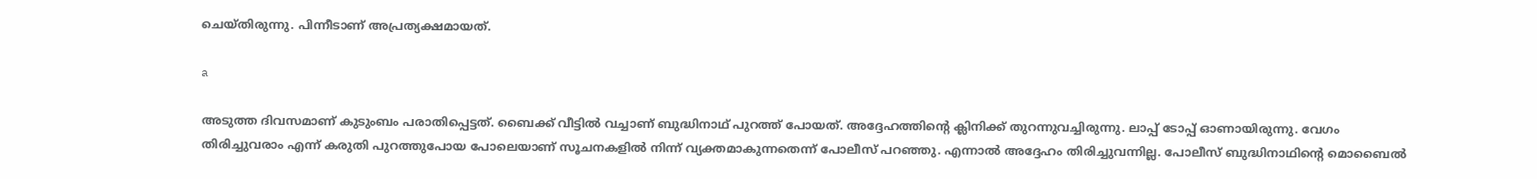ചെയ്തിരുന്നു. പിന്നീടാണ് അപ്രത്യക്ഷമായത്.

a

അടുത്ത ദിവസമാണ് കുടുംബം പരാതിപ്പെട്ടത്. ബൈക്ക് വീട്ടില്‍ വച്ചാണ് ബുദ്ധിനാഥ് പുറത്ത് പോയത്. അദ്ദേഹത്തിന്റെ ക്ലിനിക്ക് തുറന്നുവച്ചിരുന്നു. ലാപ്പ് ടോപ്പ് ഓണായിരുന്നു. വേഗം തിരിച്ചുവരാം എന്ന് കരുതി പുറത്തുപോയ പോലെയാണ് സൂചനകളില്‍ നിന്ന് വ്യക്തമാകുന്നതെന്ന് പോലീസ് പറഞ്ഞു. എന്നാല്‍ അദ്ദേഹം തിരിച്ചുവന്നില്ല. പോലീസ് ബുദ്ധിനാഥിന്റെ മൊബൈല്‍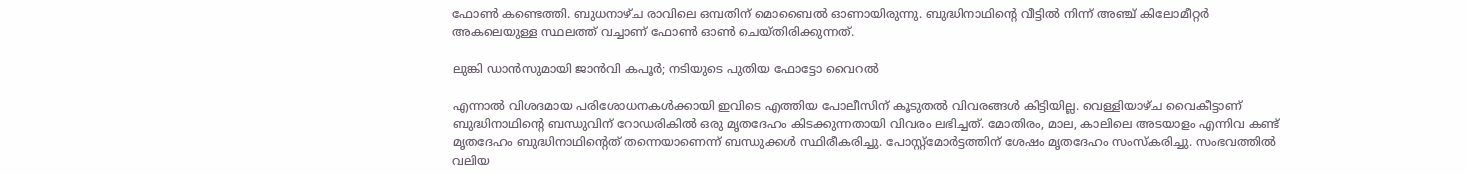ഫോണ്‍ കണ്ടെത്തി. ബുധനാഴ്ച രാവിലെ ഒമ്പതിന് മൊബൈല്‍ ഓണായിരുന്നു. ബുദ്ധിനാഥിന്റെ വീട്ടില്‍ നിന്ന് അഞ്ച് കിലോമീറ്റര്‍ അകലെയുള്ള സ്ഥലത്ത് വച്ചാണ് ഫോണ്‍ ഓണ്‍ ചെയ്തിരിക്കുന്നത്.

ലുങ്കി ഡാന്‍സുമായി ജാന്‍വി കപൂര്‍; നടിയുടെ പുതിയ ഫോട്ടോ വൈറല്‍

എന്നാല്‍ വിശദമായ പരിശോധനകള്‍ക്കായി ഇവിടെ എത്തിയ പോലീസിന് കൂടുതല്‍ വിവരങ്ങള്‍ കിട്ടിയില്ല. വെള്ളിയാഴ്ച വൈകീട്ടാണ് ബുദ്ധിനാഥിന്റെ ബന്ധുവിന് റോഡരികില്‍ ഒരു മൃതദേഹം കിടക്കുന്നതായി വിവരം ലഭിച്ചത്. മോതിരം, മാല, കാലിലെ അടയാളം എന്നിവ കണ്ട് മൃതദേഹം ബുദ്ധിനാഥിന്റെത് തന്നെയാണെന്ന് ബന്ധുക്കള്‍ സ്ഥിരീകരിച്ചു. പോസ്റ്റ്‌മോര്‍ട്ടത്തിന് ശേഷം മൃതദേഹം സംസ്‌കരിച്ചു. സംഭവത്തില്‍ വലിയ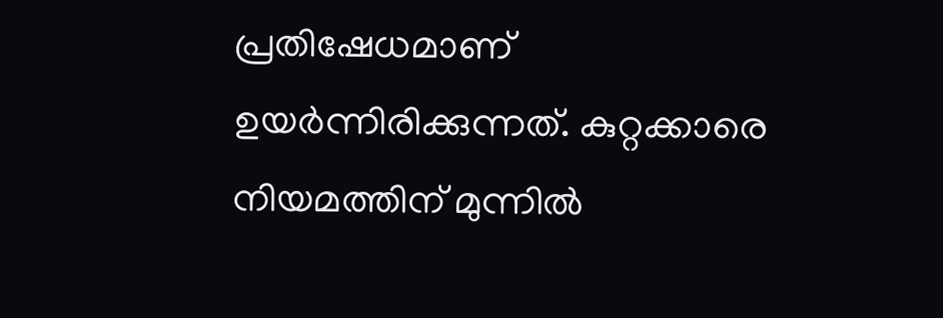പ്രതിഷേധമാണ് ഉയര്‍ന്നിരിക്കുന്നത്. കുറ്റക്കാരെ നിയമത്തിന് മുന്നില്‍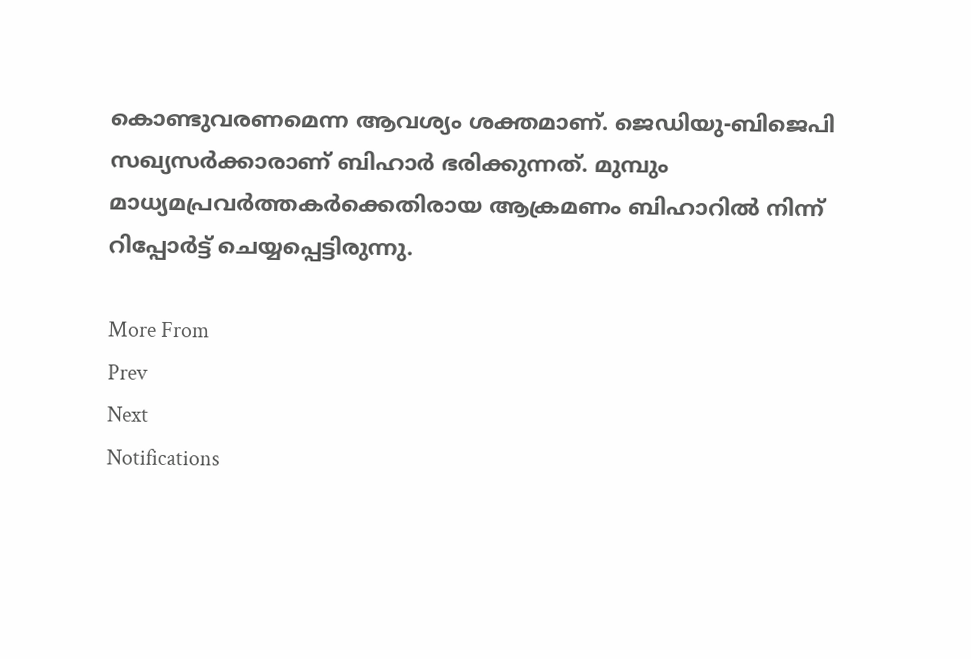കൊണ്ടുവരണമെന്ന ആവശ്യം ശക്തമാണ്. ജെഡിയു-ബിജെപി സഖ്യസര്‍ക്കാരാണ് ബിഹാര്‍ ഭരിക്കുന്നത്. മുമ്പും മാധ്യമപ്രവര്‍ത്തകര്‍ക്കെതിരായ ആക്രമണം ബിഹാറില്‍ നിന്ന് റിപ്പോര്‍ട്ട് ചെയ്യപ്പെട്ടിരുന്നു.

More From
Prev
Next
Notifications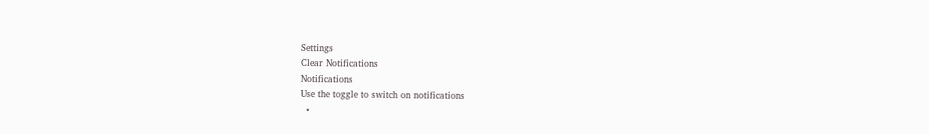Settings
Clear Notifications
Notifications
Use the toggle to switch on notifications
  •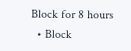Block for 8 hours
  • Block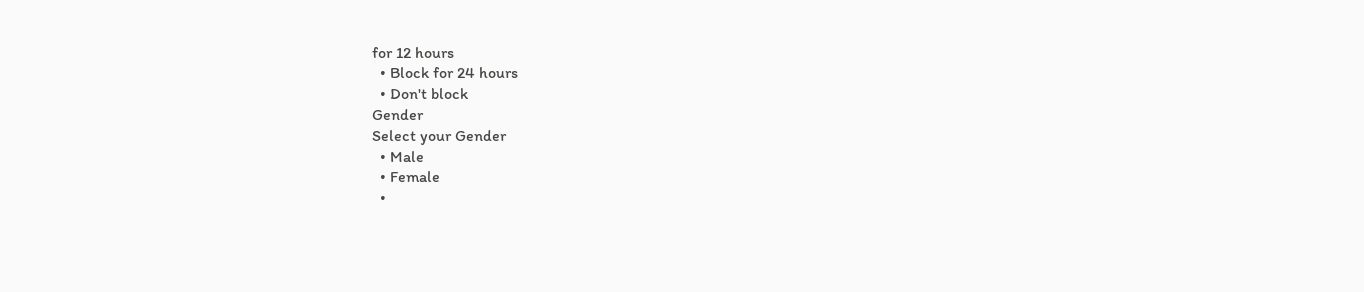for 12 hours
  • Block for 24 hours
  • Don't block
Gender
Select your Gender
  • Male
  • Female
  •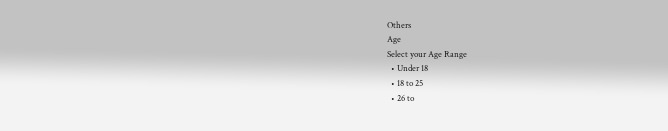Others
Age
Select your Age Range
  • Under 18
  • 18 to 25
  • 26 to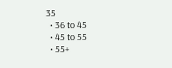35
  • 36 to 45
  • 45 to 55
  • 55+